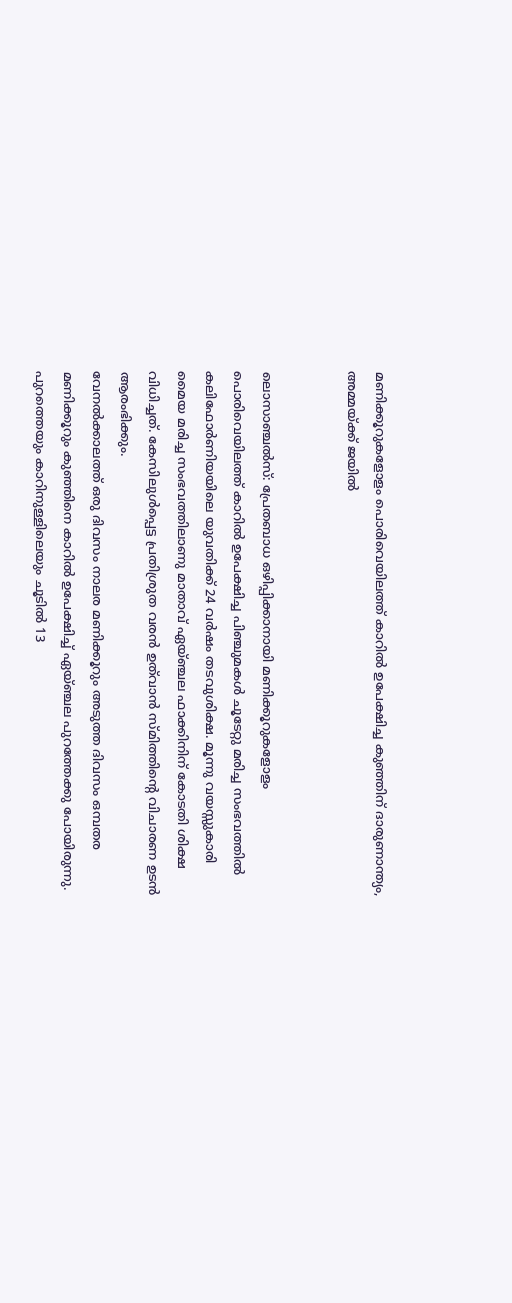മണിക്കൂറുകളോളം പൊരിവെയിലത്ത് കാറിൽ ഉപേക്ഷിച്ച കുഞ്ഞിന് ദാരുണാന്ത്യം, അമ്മയ്ക്ക് ജയിൽ


ലൊസാഞ്ചൽസ്: പ്രേതബാധ ഒഴിപ്പിക്കാനായി മണിക്കൂറുകളോളം പൊരിവെയിലത്ത് കാറിൽ ഉപേക്ഷിച്ച പിഞ്ചുമകൾ ചൂടേറ്റു മരിച്ച സംഭവത്തിൽ കലിഫോർണിയയിലെ യുവതിക്ക് 24 വർഷം തടവുശിക്ഷ. മൂന്നു വയസ്സുകാരി മൈയ മരിച്ച സംഭവത്തിലാണു മാതാവ് ഏയ്ഞ്ചല ഫാക്കിനിന് കോടതി ശിക്ഷ വിധിച്ചത്. കേസിലുൾപ്പെട്ട പ്രതിശ്രുത വരൻ ഉത്‌വാൻ സ്മിത്തിന്റെ വിചാരണ ഉടൻ ആരംഭിക്കും.
വേനൽക്കാലത്ത് ഒരു ദിവസം നാലര മണിക്കൂറും അടുത്ത ദിവസം ഒമ്പതര മണിക്കൂറും കുഞ്ഞിനെ കാറിൽ ഉപേക്ഷിച്ച് ഏയ്ഞ്ചല പുറത്തേക്കു പോയിരുന്നു. പുറത്തെയും കാറിനുള്ളിലെയും ചൂടിൽ 13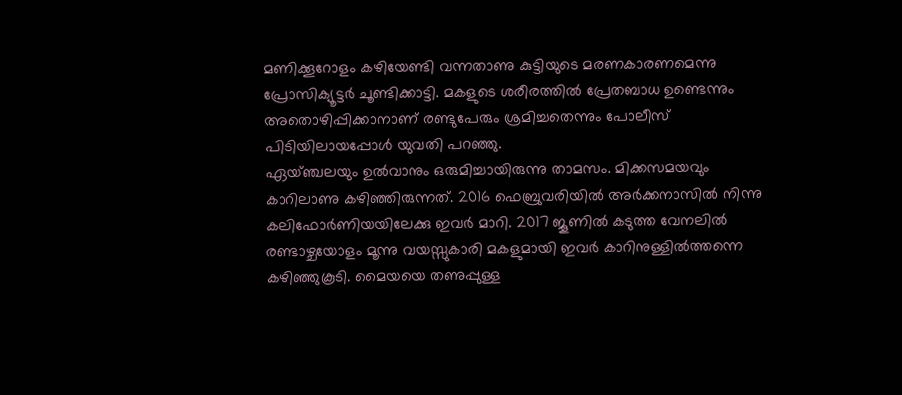മണിക്കൂറോളം കഴിയേണ്ടി വന്നതാണു കുട്ടിയുടെ മരണകാരണമെന്നു പ്രോസിക്യൂട്ടർ ചൂണ്ടിക്കാട്ടി. മകളുടെ ശരീരത്തിൽ പ്രേതബാധ ഉണ്ടെന്നും അതൊഴിപ്പിക്കാനാണ് രണ്ടുപേരും ശ്രമിച്ചതെന്നും പോലീസ് പിടിയിലായപ്പോൾ യുവതി പറഞ്ഞു.
ഏയ്ഞ്ചലയും ഉൽവാനും ഒരുമിച്ചായിരുന്നു താമസം. മിക്കസമയവും കാറിലാണു കഴിഞ്ഞിരുന്നത്. 2016 ഫെബ്രുവരിയിൽ അർക്കനാസിൽ നിന്നു കലിഫോർണിയയിലേക്കു ഇവർ മാറി. 2017 ജൂണിൽ കടുത്ത വേനലിൽ രണ്ടാഴ്ചയോളം മൂന്നു വയസ്സുകാരി മകളുമായി ഇവർ കാറിനുള്ളിൽത്തന്നെ കഴിഞ്ഞുകൂടി. മൈയയെ തണുപ്പുള്ള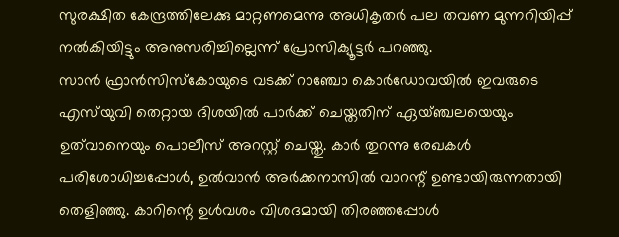സുരക്ഷിത കേന്ദ്രത്തിലേക്കു മാറ്റണമെന്നു അധികൃതർ പല തവണ മുന്നറിയിപ്പ് നൽകിയിട്ടും അനുസരിച്ചില്ലെന്ന് പ്രോസിക്യൂട്ടർ പറഞ്ഞു.
സാൻ ഫ്രാൻസിസ്കോയുടെ വടക്ക് റാഞ്ചോ കൊർഡോവയിൽ ഇവരുടെ എസ്‍‌യുവി തെറ്റായ ദിശയിൽ പാർക്ക് ചെയ്തതിന് ഏയ്ഞ്ചലയെയും ഉത്‌വാനെയും പൊലീസ് അറസ്റ്റ് ചെയ്തു. കാർ തുറന്നു രേഖകൾ പരിശോധിച്ചപ്പോൾ, ഉൽവാൻ അർക്കനാസിൽ വാറന്റ് ഉണ്ടായിരുന്നതായി തെളിഞ്ഞു. കാറിന്റെ ഉൾവശം വിശദമായി തിരഞ്ഞപ്പോൾ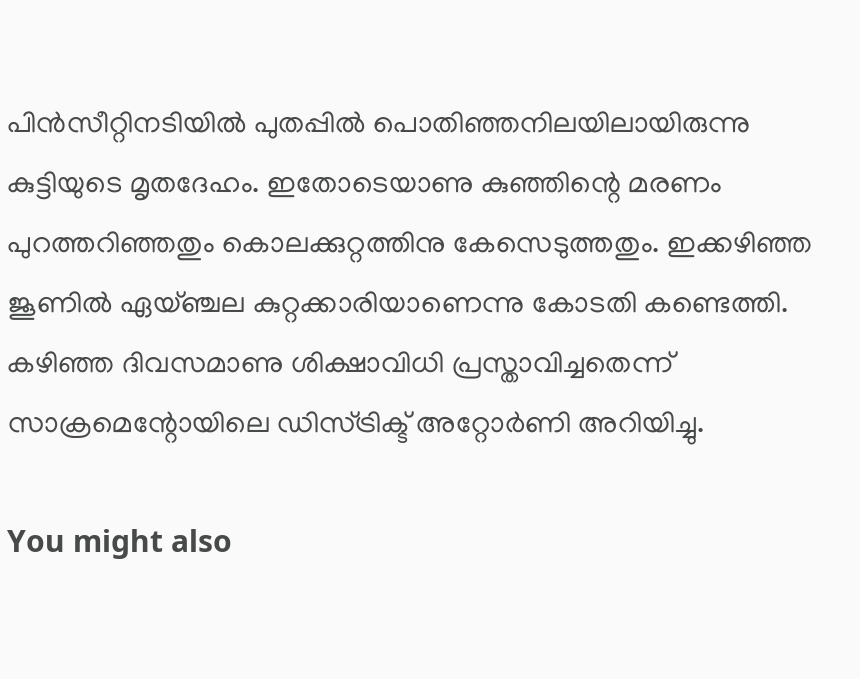പിൻസീറ്റിനടിയിൽ പുതപ്പിൽ പൊതിഞ്ഞനിലയിലായിരുന്നു കുട്ടിയുടെ മൃതദേഹം. ഇതോടെയാണു കുഞ്ഞിന്റെ മരണം പുറത്തറിഞ്ഞതും കൊലക്കുറ്റത്തിനു കേസെടുത്തതും. ഇക്കഴിഞ്ഞ ജൂണിൽ ഏയ്ഞ്ചല കുറ്റക്കാരിയാണെന്നു കോടതി കണ്ടെത്തി. കഴിഞ്ഞ ദിവസമാണു ശിക്ഷാവിധി പ്രസ്താവിച്ചതെന്ന് സാക്രമെന്റോയിലെ ഡിസ്ട്രിക്ട് അറ്റോർണി അറിയിച്ചു.

You might also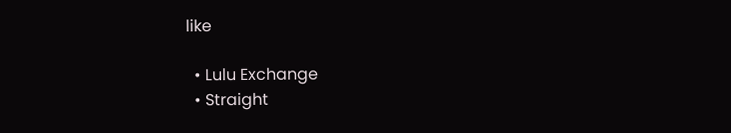like

  • Lulu Exchange
  • Straight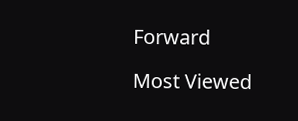Forward

Most Viewed